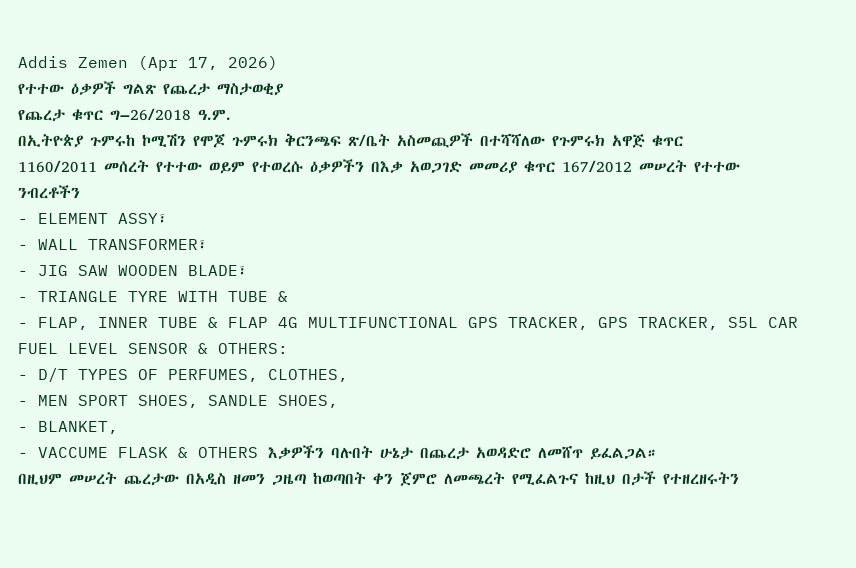Addis Zemen (Apr 17, 2026)
የተተው ዕቃዎች ግልጽ የጨረታ ማስታወቂያ
የጨረታ ቁጥር ግ–26/2018 ዓ.ም.
በኢትዮጵያ ጉምሩከ ኮሚሽን የሞጆ ጉምሩክ ቅርንጫፍ ጽ/ቤት አስመጪዎች በተሻሻለው የጉምሩክ አዋጅ ቁጥር 1160/2011 መሰረት የተተው ወይም የተወረሱ ዕቃዎችን በእቃ አወጋገድ መመሪያ ቁጥር 167/2012 መሠረት የተተው ንብረቶችን
- ELEMENT ASSY፣
- WALL TRANSFORMER፣
- JIG SAW WOODEN BLADE፣
- TRIANGLE TYRE WITH TUBE &
- FLAP, INNER TUBE & FLAP 4G MULTIFUNCTIONAL GPS TRACKER, GPS TRACKER, S5L CAR FUEL LEVEL SENSOR & OTHERS:
- D/T TYPES OF PERFUMES, CLOTHES,
- MEN SPORT SHOES, SANDLE SHOES,
- BLANKET,
- VACCUME FLASK & OTHERS እቃዎችን ባሉበት ሁኔታ በጨረታ አወዳድሮ ለመሸጥ ይፈልጋል።
በዚህም መሠረት ጨረታው በአዲስ ዘመን ጋዜጣ ከወጣበት ቀን ጀምሮ ለመጫረት የሚፈልጉና ከዚህ በታች የተዘረዘሩትን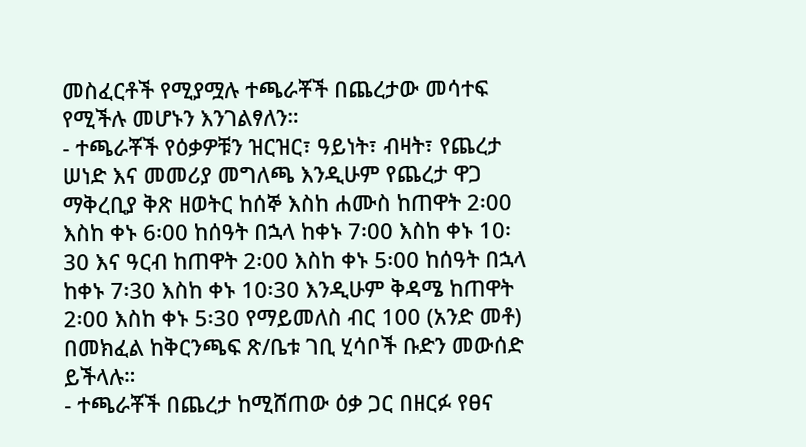መስፈርቶች የሚያሟሉ ተጫራቾች በጨረታው መሳተፍ የሚችሉ መሆኑን እንገልፃለን።
- ተጫራቾች የዕቃዎቹን ዝርዝር፣ ዓይነት፣ ብዛት፣ የጨረታ ሠነድ እና መመሪያ መግለጫ እንዲሁም የጨረታ ዋጋ ማቅረቢያ ቅጽ ዘወትር ከሰኞ እስከ ሐሙስ ከጠዋት 2፡00 እስከ ቀኑ 6፡00 ከሰዓት በኋላ ከቀኑ 7፡00 እስከ ቀኑ 10፡30 እና ዓርብ ከጠዋት 2፡00 እስከ ቀኑ 5፡00 ከሰዓት በኋላ ከቀኑ 7፡30 እስከ ቀኑ 10፡30 እንዲሁም ቅዳሜ ከጠዋት 2፡00 እስከ ቀኑ 5፡30 የማይመለስ ብር 100 (አንድ መቶ) በመክፈል ከቅርንጫፍ ጽ/ቤቱ ገቢ ሂሳቦች ቡድን መውሰድ ይችላሉ።
- ተጫራቾች በጨረታ ከሚሸጠው ዕቃ ጋር በዘርፉ የፀና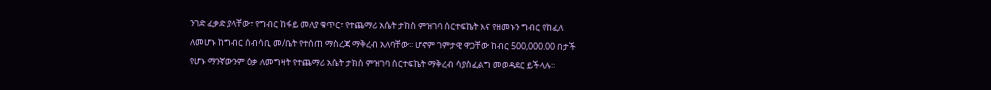ንገድ ፈቃድ ያላቸው፣ የግብር ከፋይ መለያ ቁጥር፣ የተጨማሪ አሴት ታከስ ምዝገባ ሰርተፍኬት እና የዘመኑን ግብር የከፈለ ለመሆኑ ከግብር ሰብሳቢ መ/ቤት የተሰጠ ማስረጃ ማቅረብ አለባቸው፡፡ ሆኖም ገምታዊ ዋጋቸው ከብር 500,000.00 በታች የሆኑ ማንኛውንም ዕቃ ለመግዛት የተጨማሪ አሴት ታክስ ምዝገባ ሰርተፍኬት ማቅረብ ሳያስፈልግ መወዳደር ይችላሉ።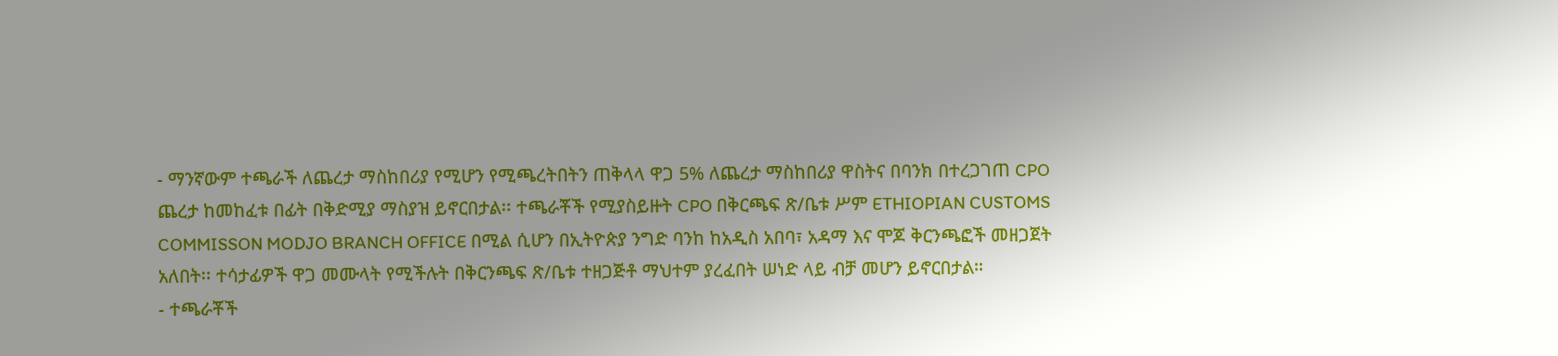- ማንኛውም ተጫራች ለጨረታ ማስከበሪያ የሚሆን የሚጫረትበትን ጠቅላላ ዋጋ 5% ለጨረታ ማስከበሪያ ዋስትና በባንክ በተረጋገጠ CPO ጨረታ ከመከፈቱ በፊት በቅድሚያ ማስያዝ ይኖርበታል፡፡ ተጫራቾች የሚያስይዙት CPO በቅርጫፍ ጽ/ቤቱ ሥም ETHIOPIAN CUSTOMS COMMISSON MODJO BRANCH OFFICE በሚል ሲሆን በኢትዮጵያ ንግድ ባንከ ከአዲስ አበባ፣ አዳማ እና ሞጆ ቅርንጫፎች መዘጋጀት አለበት፡፡ ተሳታፊዎች ዋጋ መሙላት የሚችሉት በቅርንጫፍ ጽ/ቤቱ ተዘጋጅቶ ማህተም ያረፈበት ሠነድ ላይ ብቻ መሆን ይኖርበታል።
- ተጫራቾች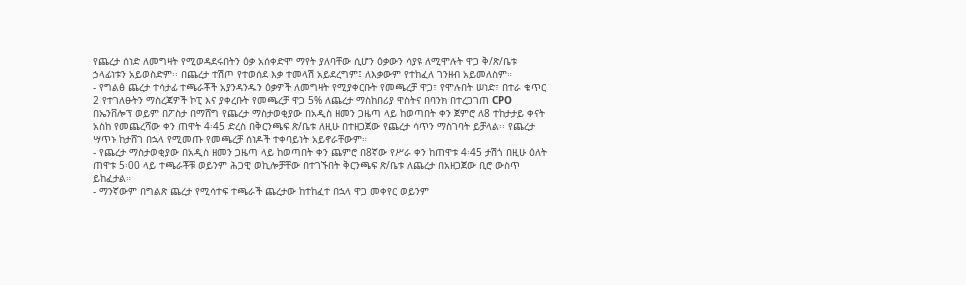የጨረታ ሰነድ ለመግዛት የሚወዳደሩበትን ዕቃ አሰቀድሞ ማየት ያለባቸው ሲሆን ዕቃውን ሳያዩ ለሚሞሉት ዋጋ ቅ/ጽ/ቤቱ ኃላፊነቱን አይወስድም፡፡ በጨረታ ተሽጦ የተወሰደ እቃ ተመላሽ አይደረግም፤ ለእቃውም የተከፈለ ገንዘብ አይመለስም።
- የግልፅ ጨረታ ተሳታፊ ተጫራቾች አያንዳንዱን ዕቃዎች ለመግዛት የሚያቀርቡት የመጫረቻ ዋጋ፣ የሞሉበት ሠነድ፣ በተራ ቁጥር 2 የተገለፁትን ማስረጃዎች ኮፒ እና ያቀረቡት የመጫረቻ ዋጋ 5% ለጨረታ ማስከበሪያ ዋስትና በባንክ በተረጋገጠ CPO በኤንቨሎፕ ወይም በፖስታ በማሸግ የጨረታ ማስታወቂያው በአዲስ ዘመን ጋዜጣ ላይ ከወጣበት ቀን ጀምሮ ለ8 ተከታታይ ቀናት አስከ የመጨረሻው ቀን ጠዋት 4፡45 ድረስ በቅርንጫፍ ጽ/ቤቱ ለዚሁ በተዘጋጀው የጨረታ ሳጥን ማስገባት ይቻላል፡፡ የጨረታ ሣጥኑ ከታሸገ በኋላ የሚመጡ የመጫረቻ ሰነዶች ተቀባይነት አይኖራቸውም።
- የጨረታ ማስታወቂያው በአዲስ ዘመን ጋዜጣ ላይ ከወጣበት ቀን ጨምሮ በ8ኛው የሥራ ቀን ከጠዋቱ 4፡45 ታሽጎ በዚሁ ዕለት ጠዋቱ 5፡00 ላይ ተጫራቾቹ ወይንም ሕጋዊ ወኪሎቻቸው በተገኙበት ቅርንጫፍ ጽ/ቤቱ ለጨረታ በአዘጋጀው ቢሮ ውስጥ ይከፈታል።
- ማንኛውም በግልጽ ጨረታ የሚሳተፍ ተጫራች ጨረታው ከተከፈተ በኋላ ዋጋ መቀየር ወይንም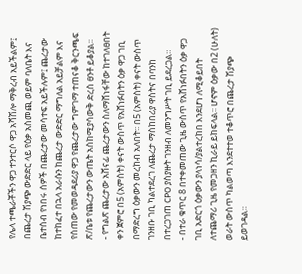የሌላ ተጫራቾችን ዋጋ ተንተርሶ ዋጋ አሻሽሎ ማቅረብ አይችልም፤ በጨረታ ሽያጭ ውድድር ላይ የዕቃ አስመጪ ወይም ባለቤት እና ቤተሰብ የነበሩ ሰዎች በጨረታው መሳተፍ አይችሉም፤ ጨረታው ከተከፈተ በኋላ አራሱን ከጨረታ ውድድር ማግለል አይቻልም እና የሰጠው የመወዳደሪያ ዋጋ የጨረታው ግምገማ ተጠናቆ ቅርንጫፍ ጽ/ቤቱ የጨረታውን ውጤት አስከሚያሳውቅ ድረስ ፀንቶ ይቆያል፡፡
- የግልጽ ጨረታው አሸናፊ ጨረታውን ስለማሸነፋቸው ከተገለፀበት ቀን ጀምሮ በ5 (አምስት) ቀናት ውስጥ የአሸነፉበትን ዕቃ ዋጋ ገቢ በማድረግ ዕቃውን መረከብ አለበት፡፡ በ5 (አምስት) ቀናት ውስጥ ገንዘቡ ገቢ ካልተደረገ ለጨረታ ማስከበሪያ ዋስትና በባንከ በተረጋገጠ CPO ያስያዙት ገንዘብ ለመንግሥት ገቢ ይደረጋል።
- በተራ ቁጥር 8 በተቀመጠው ጊዜ ውስጥ የአሸነፉበትን ዕቃ ዋጋ ገቢ አድርጎ ዕቃውን ያላነሳ/ያልተረከበ እንደሆነ ለሚቆይበት ለተጨማሪ ጊዜ የመጋዘን ኪራይ ይከፍላል፡፡ ሆኖም ዕቃው በ2 (ሁለት) ወራት ውስጥ ካልወጣ እንደተተወ ተቆጥሮ በጨረታ ሽያጭ ይወገዳል።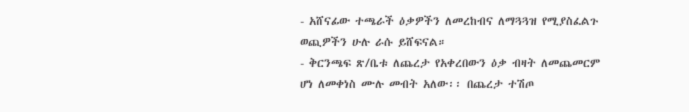- አሸናፊው ተጫራች ዕቃዎችን ለመረከብና ለማጓጓዝ የሚያስፈልጉ ወጪዎችን ሁሉ ራሱ ይሸፍናል።
- ቅርንጫፍ ጽ/ቤቱ ለጨረታ የአቀረበውን ዕቃ ብዛት ለመጨመርም ሆነ ለመቀነስ ሙሉ መብት አለው፡፡ በጨረታ ተሽጦ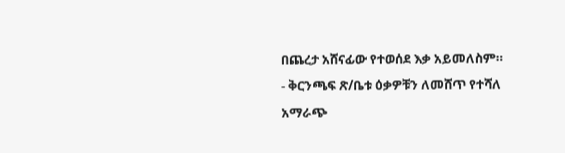በጨረታ አሸናፊው የተወሰደ እቃ አይመለስም።
- ቅርንጫፍ ጽ/ቤቱ ዕቃዎቹን ለመሸጥ የተሻለ አማራጭ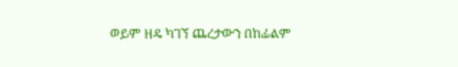ወይም ዘዴ ካገኘ ጨረታውን በከፊልም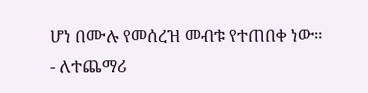ሆነ በሙሉ የመሰረዝ መብቱ የተጠበቀ ነው።
- ለተጨማሪ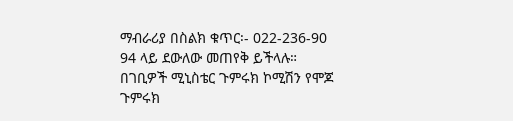ማብራሪያ በስልክ ቁጥር፡- 022-236-90 94 ላይ ደውለው መጠየቅ ይችላሉ።
በገቢዎች ሚኒስቴር ጉምሩክ ኮሚሽን የሞጆ ጉምሩክ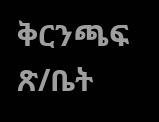ቅርንጫፍ ጽ/ቤት